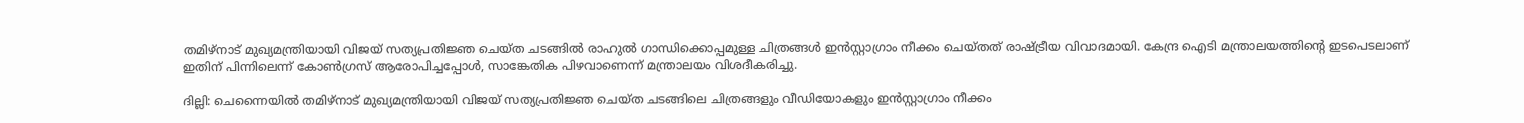തമിഴ്‌നാട് മുഖ്യമന്ത്രിയായി വിജയ് സത്യപ്രതിജ്ഞ ചെയ്ത ചടങ്ങിൽ രാഹുൽ ഗാന്ധിക്കൊപ്പമുള്ള ചിത്രങ്ങൾ ഇൻസ്റ്റാഗ്രാം നീക്കം ചെയ്തത് രാഷ്ട്രീയ വിവാദമായി. കേന്ദ്ര ഐടി മന്ത്രാലയത്തിന്‍റെ ഇടപെടലാണ് ഇതിന് പിന്നിലെന്ന് കോൺഗ്രസ് ആരോപിച്ചപ്പോൾ, സാങ്കേതിക പിഴവാണെന്ന് മന്ത്രാലയം വിശദീകരിച്ചു.

ദില്ലി: ചെന്നൈയിൽ തമിഴ്‌നാട് മുഖ്യമന്ത്രിയായി വിജയ് സത്യപ്രതിജ്ഞ ചെയ്ത ചടങ്ങിലെ ചിത്രങ്ങളും വീഡിയോകളും ഇൻസ്റ്റാഗ്രാം നീക്കം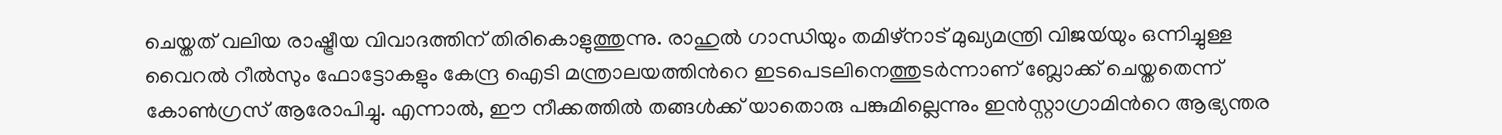ചെയ്തത് വലിയ രാഷ്ട്രീയ വിവാദത്തിന് തിരികൊളുത്തുന്നു. രാഹുൽ ഗാന്ധിയും തമിഴ്‌നാട് മുഖ്യമന്ത്രി വിജയ്‍യും ഒന്നിച്ചുള്ള വൈറൽ റീൽസും ഫോട്ടോകളും കേന്ദ്ര ഐടി മന്ത്രാലയത്തിന്‍റെ ഇടപെടലിനെത്തുടർന്നാണ് ബ്ലോക്ക് ചെയ്തതെന്ന് കോൺഗ്രസ് ആരോപിച്ചു. എന്നാൽ, ഈ നീക്കത്തിൽ തങ്ങൾക്ക് യാതൊരു പങ്കുമില്ലെന്നും ഇൻസ്റ്റാഗ്രാമിന്‍റെ ആഭ്യന്തര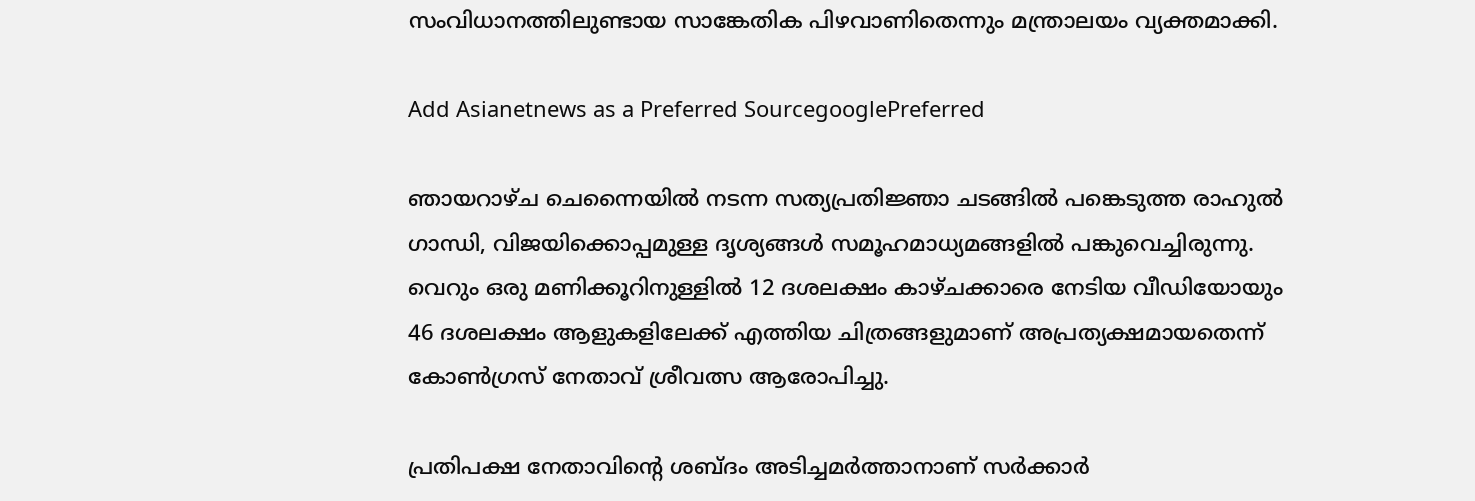സംവിധാനത്തിലുണ്ടായ സാങ്കേതിക പിഴവാണിതെന്നും മന്ത്രാലയം വ്യക്തമാക്കി.

Add Asianetnews as a Preferred SourcegooglePreferred

ഞായറാഴ്ച ചെന്നൈയിൽ നടന്ന സത്യപ്രതിജ്ഞാ ചടങ്ങിൽ പങ്കെടുത്ത രാഹുൽ ഗാന്ധി, വിജയിക്കൊപ്പമുള്ള ദൃശ്യങ്ങൾ സമൂഹമാധ്യമങ്ങളിൽ പങ്കുവെച്ചിരുന്നു. വെറും ഒരു മണിക്കൂറിനുള്ളിൽ 12 ദശലക്ഷം കാഴ്ചക്കാരെ നേടിയ വീഡിയോയും 46 ദശലക്ഷം ആളുകളിലേക്ക് എത്തിയ ചിത്രങ്ങളുമാണ് അപ്രത്യക്ഷമായതെന്ന് കോൺഗ്രസ് നേതാവ് ശ്രീവത്സ ആരോപിച്ചു.

പ്രതിപക്ഷ നേതാവിന്‍റെ ശബ്‍ദം അടിച്ചമർത്താനാണ് സർക്കാർ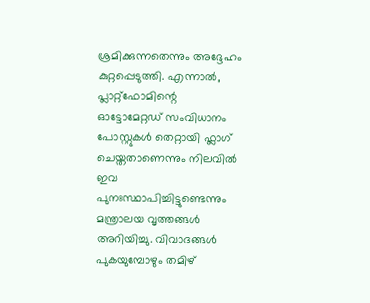ശ്രമിക്കുന്നതെന്നും അദ്ദേഹം കുറ്റപ്പെടുത്തി. എന്നാൽ, പ്ലാറ്റ്‌ഫോമിന്റെ ഓട്ടോമേറ്റഡ് സംവിധാനം പോസ്റ്റുകൾ തെറ്റായി ഫ്ലാഗ് ചെയ്തതാണെന്നും നിലവിൽ ഇവ പുനഃസ്ഥാപിച്ചിട്ടുണ്ടെന്നും മന്ത്രാലയ വൃത്തങ്ങൾ അറിയിച്ചു. വിവാദങ്ങൾ പുകയുമ്പോഴും തമിഴ്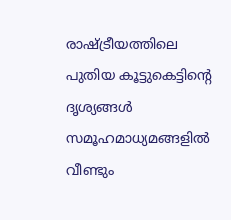രാഷ്ട്രീയത്തിലെ പുതിയ കൂട്ടുകെട്ടിന്‍റെ ദൃശ്യങ്ങൾ സമൂഹമാധ്യമങ്ങളിൽ വീണ്ടും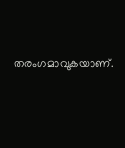തരംഗമാവുകയാണ്.